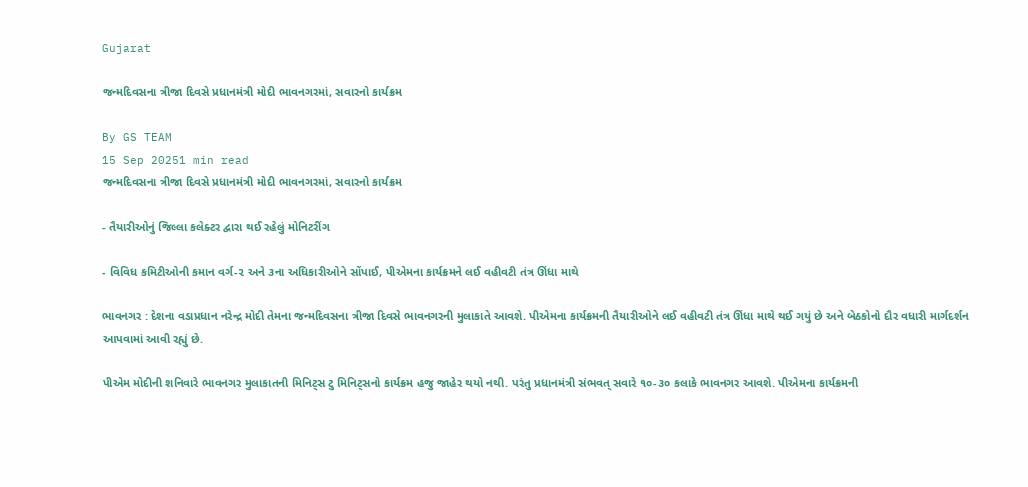Gujarat

જન્મદિવસના ત્રીજા દિવસે પ્રધાનમંત્રી મોદી ભાવનગરમાં, સવારનો કાર્યક્રમ

By GS TEAM
15 Sep 20251 min read
જન્મદિવસના ત્રીજા દિવસે પ્રધાનમંત્રી મોદી ભાવનગરમાં, સવારનો કાર્યક્રમ

- તૈયારીઓનું જિલ્લા કલેક્ટર દ્વારા થઈ રહેલું મોનિટરીંગ

- વિવિધ કમિટીઓની કમાન વર્ગ-૨ અને ૩ના અધિકારીઓને સોંપાઈ, પીએમના કાર્યક્રમને લઈ વહીવટી તંત્ર ઊંધા માથે

ભાવનગર : દેશના વડાપ્રધાન નરેન્દ્ર મોદી તેમના જન્મદિવસના ત્રીજા દિવસે ભાવનગરની મુલાકાતે આવશે. પીએમના કાર્યક્રમની તૈયારીઓને લઈ વહીવટી તંત્ર ઊંધા માથે થઈ ગયું છે અને બેઠકોનો દૌર વધારી માર્ગદર્શન આપવામાં આવી રહ્યું છે.

પીએમ મોદીની શનિવારે ભાવનગર મુલાકાતની મિનિટ્સ ટુ મિનિટ્સનો કાર્યક્રમ હજુ જાહેર થયો નથી. પરંતુ પ્રધાનમંત્રી સંભવત્ સવારે ૧૦-૩૦ કલાકે ભાવનગર આવશે. પીએમના કાર્યક્રમની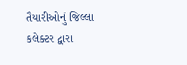તૈયારીઓનું જિલ્લા કલેક્ટર દ્વારા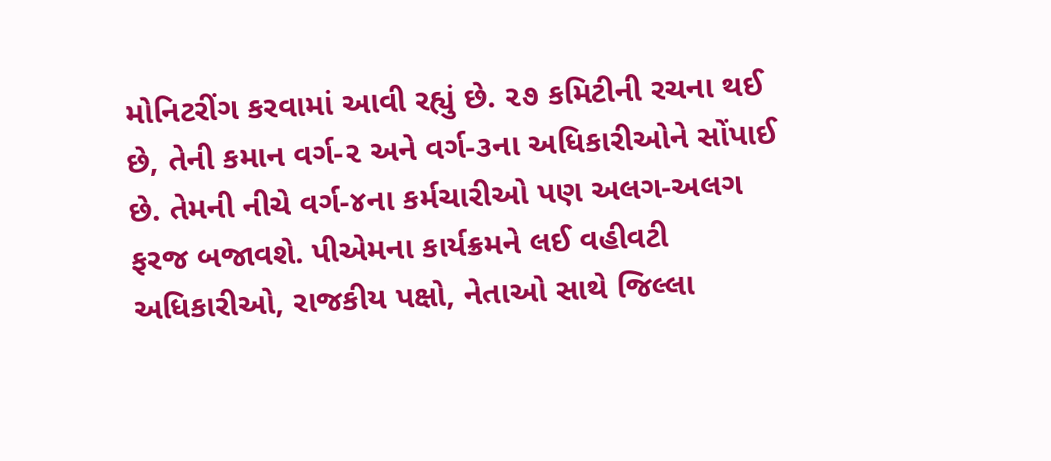મોનિટરીંગ કરવામાં આવી રહ્યું છે. ૨૭ કમિટીની રચના થઈ છે, તેની કમાન વર્ગ-૨ અને વર્ગ-૩ના અધિકારીઓને સોંપાઈ છે. તેમની નીચે વર્ગ-૪ના કર્મચારીઓ પણ અલગ-અલગ ફરજ બજાવશે. પીએમના કાર્યક્રમને લઈ વહીવટી અધિકારીઓ, રાજકીય પક્ષો, નેતાઓ સાથે જિલ્લા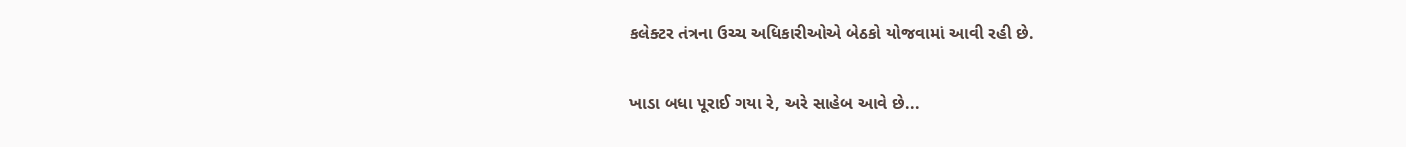કલેક્ટર તંત્રના ઉચ્ચ અધિકારીઓએ બેઠકો યોજવામાં આવી રહી છે.

ખાડા બધા પૂરાઈ ગયા રે, અરે સાહેબ આવે છે...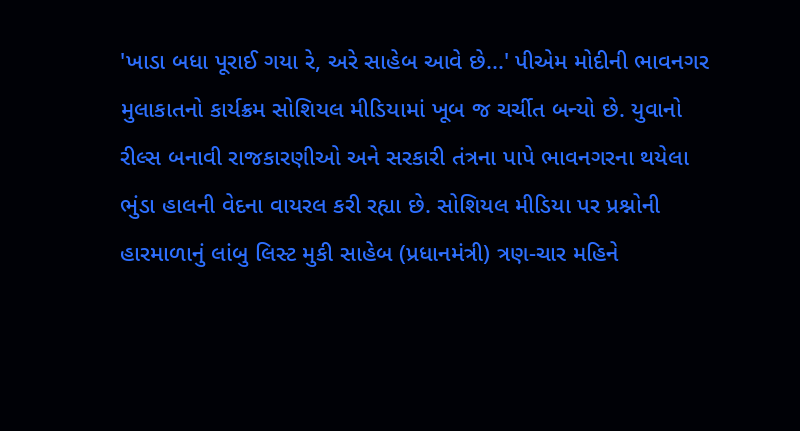'ખાડા બધા પૂરાઈ ગયા રે, અરે સાહેબ આવે છે...' પીએમ મોદીની ભાવનગર મુલાકાતનો કાર્યક્રમ સોશિયલ મીડિયામાં ખૂબ જ ચર્ચીત બન્યો છે. યુવાનો રીલ્સ બનાવી રાજકારણીઓ અને સરકારી તંત્રના પાપે ભાવનગરના થયેલા ભુંડા હાલની વેદના વાયરલ કરી રહ્યા છે. સોશિયલ મીડિયા પર પ્રશ્નોની હારમાળાનું લાંબુ લિસ્ટ મુકી સાહેબ (પ્રધાનમંત્રી) ત્રણ-ચાર મહિને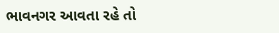ભાવનગર આવતા રહે તો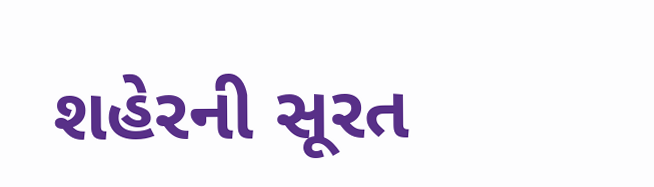શહેરની સૂરત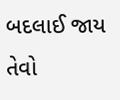બદલાઈ જાય તેવો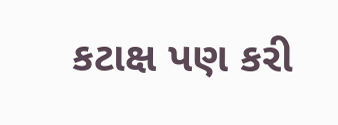કટાક્ષ પણ કરી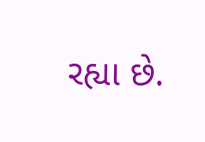રહ્યા છે.